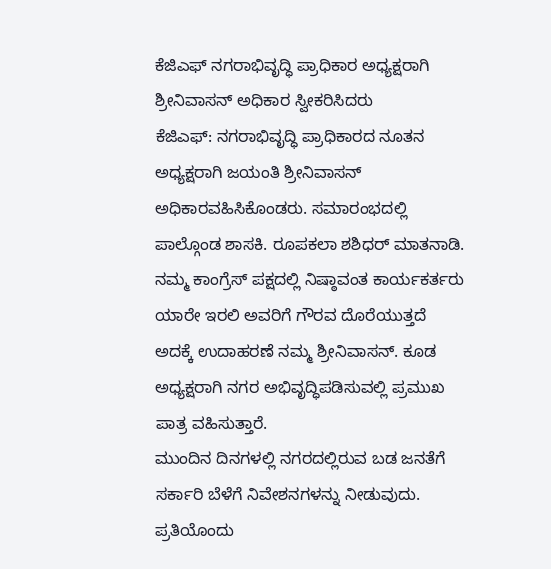ಕೆಜಿಎಫ್ ನಗರಾಭಿವೃದ್ಧಿ ಪ್ರಾಧಿಕಾರ ಅಧ್ಯಕ್ಷರಾಗಿ ಶ್ರೀನಿವಾಸನ್ ಅಧಿಕಾರ ಸ್ವೀಕರಿಸಿದರು
ಕೆಜಿಎಫ್: ನಗರಾಭಿವೃದ್ಧಿ ಪ್ರಾಧಿಕಾರದ ನೂತನ ಅಧ್ಯಕ್ಷರಾಗಿ ಜಯಂತಿ ಶ್ರೀನಿವಾಸನ್ ಅಧಿಕಾರವಹಿಸಿಕೊಂಡರು. ಸಮಾರಂಭದಲ್ಲಿ ಪಾಲ್ಗೊಂಡ ಶಾಸಕಿ. ರೂಪಕಲಾ ಶಶಿಧರ್ ಮಾತನಾಡಿ. ನಮ್ಮ ಕಾಂಗ್ರೆಸ್ ಪಕ್ಷದಲ್ಲಿ ನಿಷ್ಠಾವಂತ ಕಾರ್ಯಕರ್ತರು ಯಾರೇ ಇರಲಿ ಅವರಿಗೆ ಗೌರವ ದೊರೆಯುತ್ತದೆ ಅದಕ್ಕೆ ಉದಾಹರಣೆ ನಮ್ಮ ಶ್ರೀನಿವಾಸನ್. ಕೂಡ ಅಧ್ಯಕ್ಷರಾಗಿ ನಗರ ಅಭಿವೃದ್ಧಿಪಡಿಸುವಲ್ಲಿ ಪ್ರಮುಖ ಪಾತ್ರ ವಹಿಸುತ್ತಾರೆ.
ಮುಂದಿನ ದಿನಗಳಲ್ಲಿ ನಗರದಲ್ಲಿರುವ ಬಡ ಜನತೆಗೆ ಸರ್ಕಾರಿ ಬೆಳೆಗೆ ನಿವೇಶನಗಳನ್ನು ನೀಡುವುದು. ಪ್ರತಿಯೊಂದು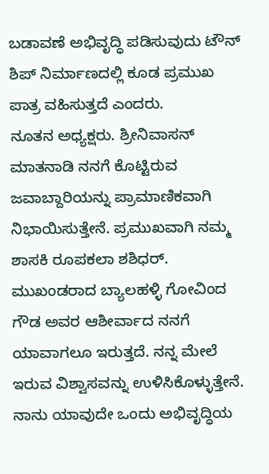ಬಡಾವಣೆ ಅಭಿವೃದ್ಧಿ ಪಡಿಸುವುದು ಟೌನ್ ಶಿಪ್ ನಿರ್ಮಾಣದಲ್ಲಿ ಕೂಡ ಪ್ರಮುಖ ಪಾತ್ರ ವಹಿಸುತ್ತದೆ ಎಂದರು.
ನೂತನ ಅಧ್ಯಕ್ಷರು. ಶ್ರೀನಿವಾಸನ್ ಮಾತನಾಡಿ ನನಗೆ ಕೊಟ್ಟಿರುವ ಜವಾಬ್ದಾರಿಯನ್ನು ಪ್ರಾಮಾಣಿಕವಾಗಿ ನಿಭಾಯಿಸುತ್ತೇನೆ. ಪ್ರಮುಖವಾಗಿ ನಮ್ಮ ಶಾಸಕಿ ರೂಪಕಲಾ ಶಶಿಧರ್. ಮುಖಂಡರಾದ ಬ್ಯಾಲಹಳ್ಳಿ ಗೋವಿಂದ ಗೌಡ ಅವರ ಆಶೀರ್ವಾದ ನನಗೆ ಯಾವಾಗಲೂ ಇರುತ್ತದೆ. ನನ್ನ ಮೇಲೆ ಇರುವ ವಿಶ್ವಾಸವನ್ನು ಉಳಿಸಿಕೊಳ್ಳುತ್ತೇನೆ. ನಾನು ಯಾವುದೇ ಒಂದು ಅಭಿವೃದ್ಧಿಯ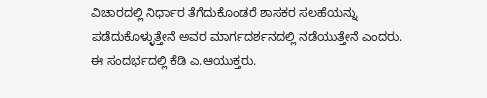ವಿಚಾರದಲ್ಲಿ ನಿರ್ಧಾರ ತೆಗೆದುಕೊಂಡರೆ ಶಾಸಕರ ಸಲಹೆಯನ್ನು ಪಡೆದುಕೊಳ್ಳುತ್ತೇನೆ ಅವರ ಮಾರ್ಗದರ್ಶನದಲ್ಲಿ ನಡೆಯುತ್ತೇನೆ ಎಂದರು.
ಈ ಸಂದರ್ಭದಲ್ಲಿ ಕೆಡಿ ಎ.ಆಯುಕ್ತರು.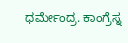ಧರ್ಮೇಂದ್ರ. ಕಾಂಗ್ರೆಸ್ನ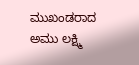ಮುಖಂಡರಾದ ಅಮು ಲಕ್ಷ್ಮಿ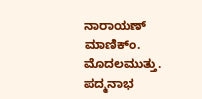ನಾರಾಯಣ್ ಮಾಣಿಕ್ಂ. ಮೊದಲಮುತ್ತು. ಪದ್ಮನಾಭ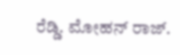ರೆಡ್ಡಿ. ಮೋಹನ್ ರಾಜ್.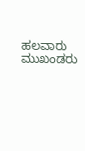ಹಲವಾರು ಮುಖಂಡರು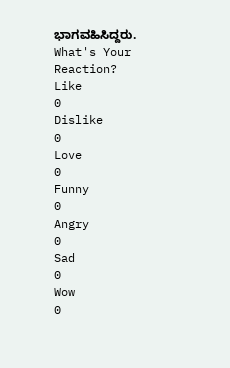ಭಾಗವಹಿಸಿದ್ದರು.
What's Your Reaction?
Like
0
Dislike
0
Love
0
Funny
0
Angry
0
Sad
0
Wow
0